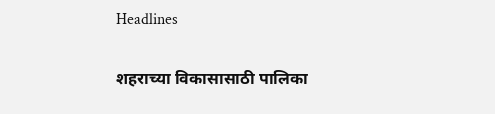Headlines

शहराच्या विकासासाठी पालिका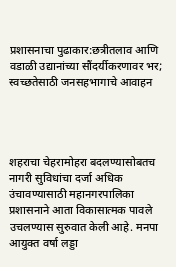प्रशासनाचा पुढाकार:छत्रीतलाव आणि वडाळी उद्यानांच्या सौंदर्यीकरणावर भर; स्वच्छतेसाठी जनसहभागाचे आवाहन




शहराचा चेहरामोहरा बदलण्यासोबतच नागरी सुविधांचा दर्जा अधिक उंचावण्यासाठी महानगरपालिका प्रशासनाने आता विकासात्मक पावले उचलण्यास सुरुवात केली आहे. मनपा आयुक्त वर्षा लड्डा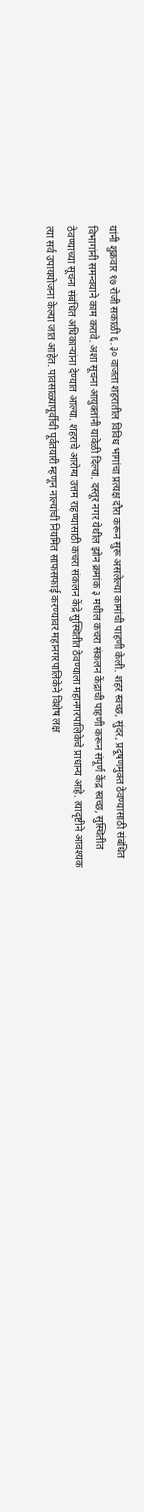यांनी शुक्रवार १७ रोजी सकाळी ६.३० वाजता शहरातील विविध भागांचा प्रत्यक्ष दौरा करून सुरू असलेल्या कामांची पाहणी केली. शहर स्वच्छ, सुंदर, प्रदूषणमुक्त ठेवण्यासाठी संबंधित विभागांनी समन्वयाने काम करावे. अशा सूचना आयुक्तांनी यावेळी दिल्या. दस्तूर नगर येथील झोन क्रमांक ३ मधील कचरा संकलन केंद्राची पाहणी करून संपूर्ण केंद्र स्वच्छ, सुस्थितीत ठेवण्याच्या सूचना संबंधित अधिकाऱ्यांना देण्यात आल्या. शहराचे आरोग्य उत्तम राहण्यासाठी कचरा संकलन केंद्रे सुस्थितीत ठेवण्याला महानगरपालिकेचे प्राधान्य आहे. त्यादृष्टीने आवश्यक त्या सर्व उपाययोजना केल्या जात आहेत. पावसाळ्यापूर्वीची पूर्वतयारी म्हणून नाल्यांची नियमित साफसफाई करण्यावर महानगरपालिकेने विशेष लक्ष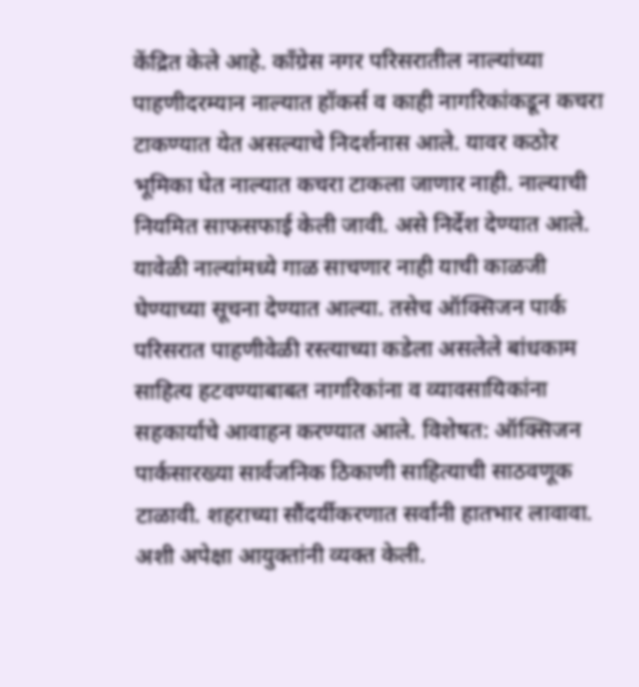केंद्रित केले आहे. काँग्रेस नगर परिसरातील नाल्यांच्या पाहणीदरम्यान नाल्यात हॉकर्स व काही नागरिकांकडून कचरा टाकण्यात येत असल्याचे निदर्शनास आले. यावर कठोर भूमिका घेत नाल्यात कचरा टाकला जाणार नाही. नाल्याची नियमित साफसफाई केली जावी. असे निर्देश देण्यात आले. यावेळी नाल्यांमध्ये गाळ साचणार नाही याची काळजी घेण्याच्या सूचना देण्यात आल्या. तसेच ऑक्सिजन पार्क परिसरात पाहणीवेळी रस्त्याच्या कडेला असलेले बांधकाम साहित्य हटवण्याबाबत नागरिकांना व व्यावसायिकांना सहकार्याचे आवाहन करण्यात आले. विशेषत: ऑक्सिजन पार्कसारख्या सार्वजनिक ठिकाणी साहित्याची साठवणूक टाळावी. शहराच्या सौंदर्यीकरणात सर्वांनी हातभार लावावा. अशी अपेक्षा आयुक्तांनी व्यक्त केली.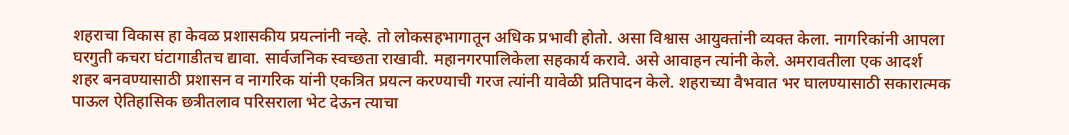शहराचा विकास हा केवळ प्रशासकीय प्रयत्नांनी नव्हे. तो लोकसहभागातून अधिक प्रभावी होतो. असा विश्वास आयुक्तांनी व्यक्त केला. नागरिकांनी आपला घरगुती कचरा घंटागाडीतच द्यावा. सार्वजनिक स्वच्छता राखावी. महानगरपालिकेला सहकार्य करावे. असे आवाहन त्यांनी केले. अमरावतीला एक आदर्श शहर बनवण्यासाठी प्रशासन व नागरिक यांनी एकत्रित प्रयत्न करण्याची गरज त्यांनी यावेळी प्रतिपादन केले. शहराच्या वैभवात भर घालण्यासाठी सकारात्मक पाऊल ऐतिहासिक छत्रीतलाव परिसराला भेट देऊन त्याचा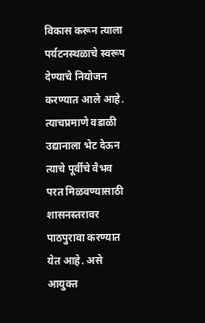विकास करून त्याला पर्यटनस्थळाचे स्वरूप देण्याचे नियोजन करण्यात आले आहे. त्याचप्रमाणे वडाळी उद्यानाला भेट देऊन त्याचे पूर्वीचे वैभव परत मिळवण्यासाठी शासनस्तरावर पाठपुरावा करण्यात येत आहे. असे आयुक्त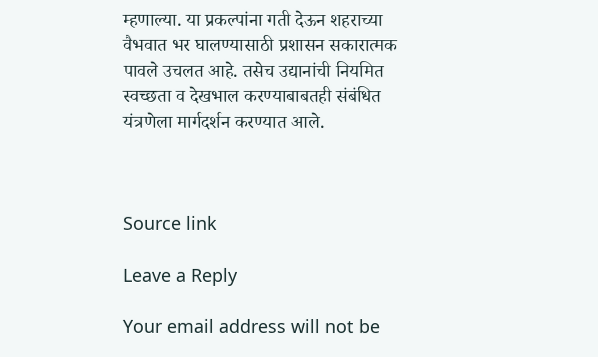म्हणाल्या. या प्रकल्पांना गती देऊन शहराच्या वैभवात भर घालण्यासाठी प्रशासन सकारात्मक पावले उचलत आहे. तसेच उद्यानांची नियमित स्वच्छता व देखभाल करण्याबाबतही संबंधित यंत्रणेला मार्गदर्शन करण्यात आले.



Source link

Leave a Reply

Your email address will not be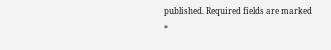published. Required fields are marked *